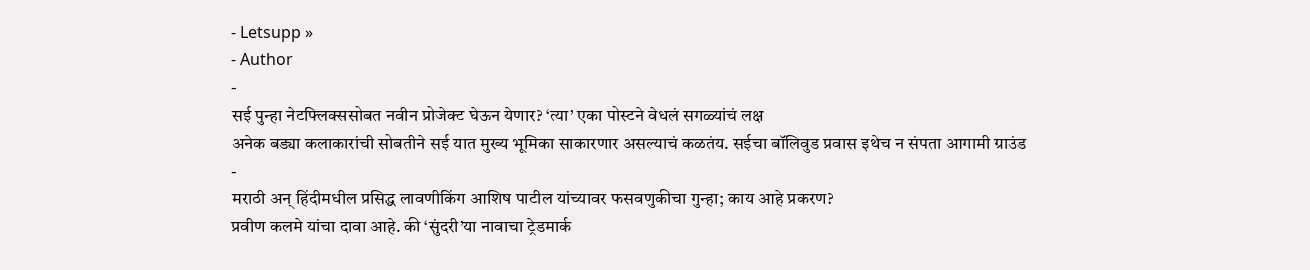- Letsupp »
- Author
-
सई पुन्हा नेटफ्लिक्ससोबत नवीन प्रोजेक्ट घेऊन येणार? ‘त्या’ एका पोस्टने वेधलं सगळ्यांचं लक्ष
अनेक बड्या कलाकारांची सोबतीने सई यात मुख्य भूमिका साकारणार असल्याचं कळतंय. सईचा बॉलिवुड प्रवास इथेच न संपता आगामी ग्राउंड
-
मराठी अन् हिंदीमधील प्रसिद्ध लावणीकिंग आशिष पाटील यांच्यावर फसवणुकीचा गुन्हा; काय आहे प्रकरण?
प्रवीण कलमे यांचा दावा आहे. की ‘सुंदरी’या नावाचा ट्रेडमार्क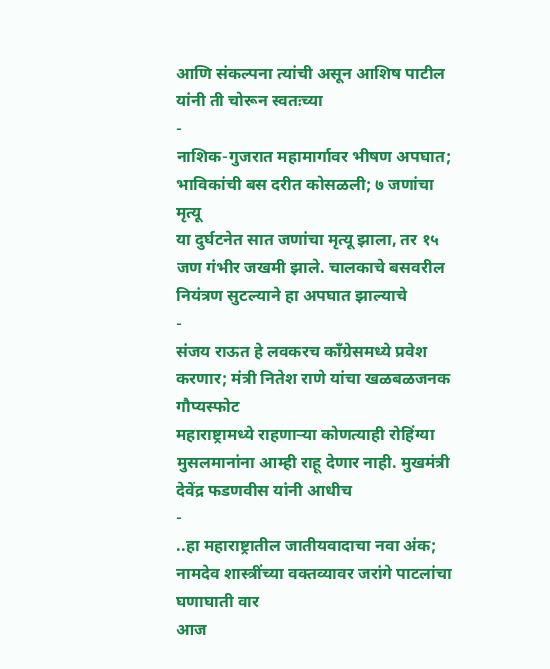आणि संकल्पना त्यांची असून आशिष पाटील यांनी ती चोरून स्वतःच्या
-
नाशिक-गुजरात महामार्गावर भीषण अपघात; भाविकांची बस दरीत कोसळली; ७ जणांचा मृत्यू
या दुर्घटनेत सात जणांचा मृत्यू झाला, तर १५ जण गंभीर जखमी झाले. चालकाचे बसवरील नियंत्रण सुटल्याने हा अपघात झाल्याचे
-
संजय राऊत हे लवकरच काँग्रेसमध्ये प्रवेश करणार; मंत्री नितेश राणे यांचा खळबळजनक गौप्यस्फोट
महाराष्ट्रामध्ये राहणाऱ्या कोणत्याही रोहिंग्या मुसलमानांना आम्ही राहू देणार नाही. मुखमंत्री देवेंद्र फडणवीस यांनी आधीच
-
..हा महाराष्ट्रातील जातीयवादाचा नवा अंक; नामदेव शास्त्रींच्या वक्तव्यावर जरांगे पाटलांचा घणाघाती वार
आज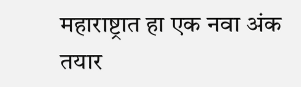महाराष्ट्रात हा एक नवा अंक तयार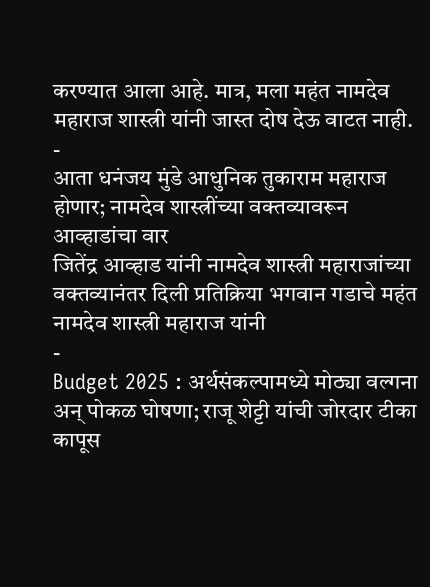करण्यात आला आहे. मात्र, मला महंत नामदेव महाराज शास्त्री यांनी जास्त दोष देऊ वाटत नाही.
-
आता धनंजय मुंडे आधुनिक तुकाराम महाराज होणार; नामदेव शास्त्रींच्या वक्तव्यावरून आव्हाडांचा वार
जितेंद्र आव्हाड यांनी नामदेव शास्त्री महाराजांच्या वक्तव्यानंतर दिली प्रतिक्रिया भगवान गडाचे महंत नामदेव शास्त्री महाराज यांनी
-
Budget 2025 : अर्थसंकल्पामध्ये मोठ्या वल्गना अन् पोकळ घोषणा; राजू शेट्टी यांची जोरदार टीका
कापूस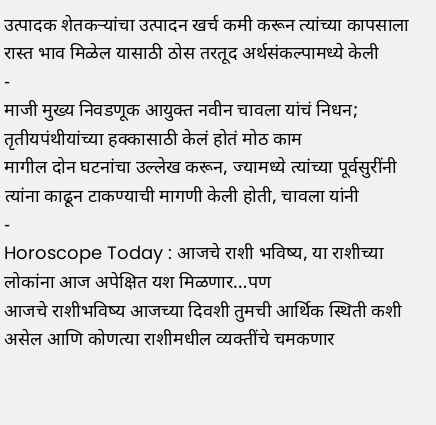उत्पादक शेतकऱ्यांचा उत्पादन खर्च कमी करून त्यांच्या कापसाला रास्त भाव मिळेल यासाठी ठोस तरतूद अर्थसंकल्पामध्ये केली
-
माजी मुख्य निवडणूक आयुक्त नवीन चावला यांचं निधन; तृतीयपंथीयांच्या हक्कासाठी केलं होतं मोठ काम
मागील दोन घटनांचा उल्लेख करून, ज्यामध्ये त्यांच्या पूर्वसुरींनी त्यांना काढून टाकण्याची मागणी केली होती, चावला यांनी
-
Horoscope Today : आजचे राशी भविष्य, या राशीच्या लोकांना आज अपेक्षित यश मिळणार…पण
आजचे राशीभविष्य आजच्या दिवशी तुमची आर्थिक स्थिती कशी असेल आणि कोणत्या राशीमधील व्यक्तींचे चमकणार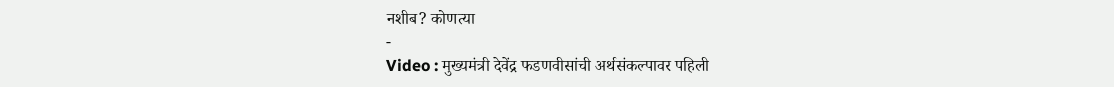नशीब? कोणत्या
-
Video : मुख्यमंत्री देवेंद्र फडणवीसांची अर्थसंकल्पावर पहिली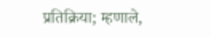प्रतिक्रिया; म्हणाले,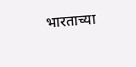भारताच्या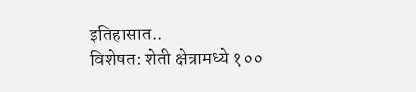इतिहासात..
विशेषत: शेती क्षेत्रामध्ये १००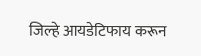जिल्हे आयडेटिफाय करून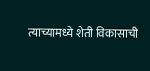त्याच्यामध्ये शेती विकासाची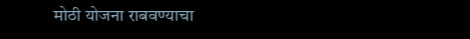मोठी योजना राबवण्याचा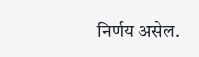निर्णय असेल.